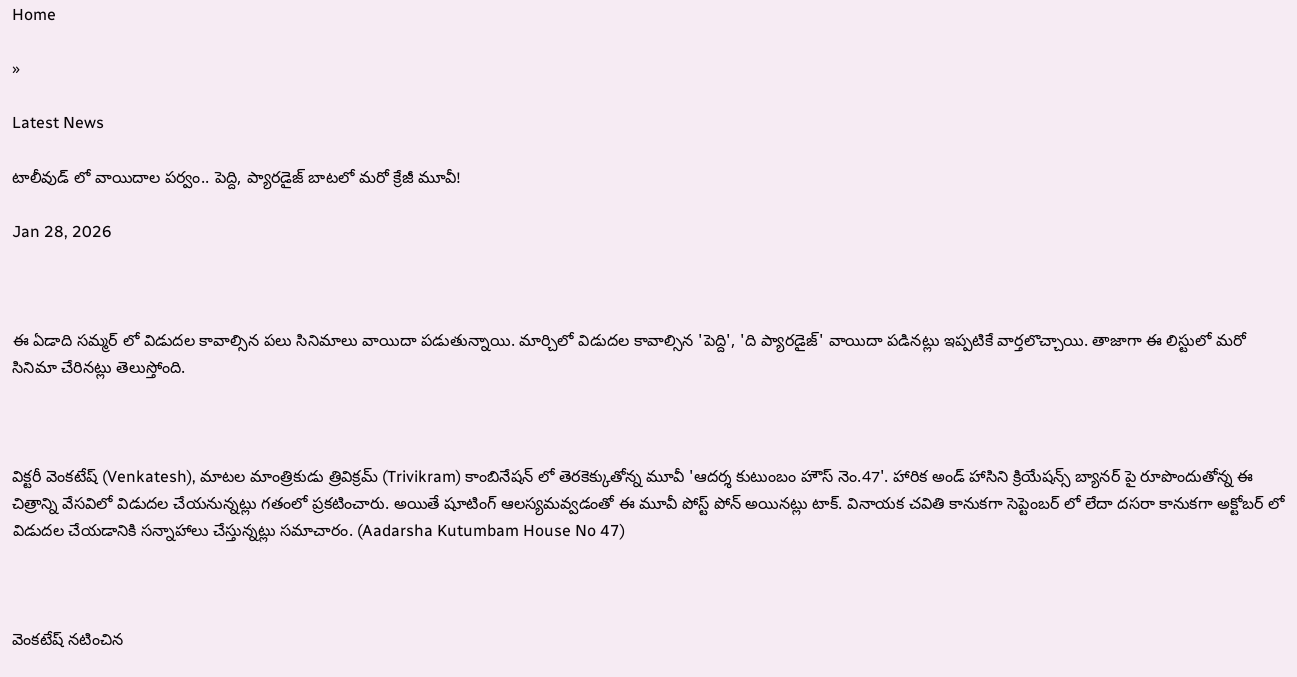Home

»

Latest News

టాలీవుడ్ లో వాయిదాల పర్వం.. పెద్ది, ప్యారడైజ్ బాటలో మరో క్రేజీ మూవీ!

Jan 28, 2026



ఈ ఏడాది సమ్మర్ లో విడుదల కావాల్సిన పలు సినిమాలు వాయిదా పడుతున్నాయి. మార్చిలో విడుదల కావాల్సిన 'పెద్ది', 'ది ప్యారడైజ్' వాయిదా పడినట్లు ఇప్పటికే వార్తలొచ్చాయి. తాజాగా ఈ లిస్టులో మరో సినిమా చేరినట్లు తెలుస్తోంది.



విక్టరీ వెంకటేష్ (Venkatesh), మాటల మాంత్రికుడు త్రివిక్రమ్ (Trivikram) కాంబినేషన్ లో తెరకెక్కుతోన్న మూవీ 'ఆదర్శ కుటుంబం హౌస్ నెం.47'. హారిక అండ్ హాసిని క్రియేషన్స్ బ్యానర్ పై రూపొందుతోన్న ఈ చిత్రాన్ని వేసవిలో విడుదల చేయనున్నట్లు గతంలో ప్రకటించారు. అయితే షూటింగ్ ఆలస్యమవ్వడంతో ఈ మూవీ పోస్ట్ పోన్ అయినట్లు టాక్. వినాయక చవితి కానుకగా సెప్టెంబర్ లో లేదా దసరా కానుకగా అక్టోబర్ లో విడుదల చేయడానికి సన్నాహాలు చేస్తున్నట్లు సమాచారం. (Aadarsha Kutumbam House No 47)



వెంకటేష్ నటించిన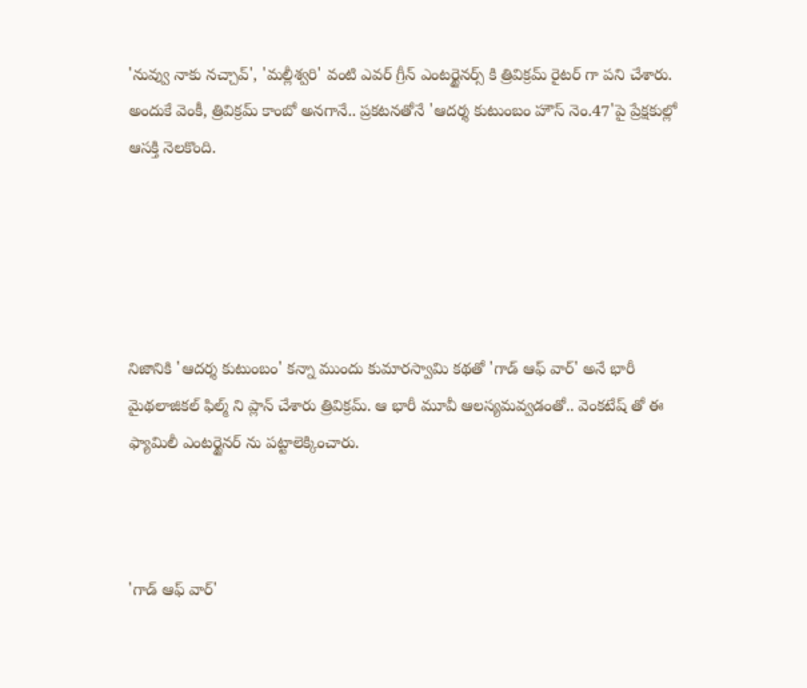'నువ్వు నాకు నచ్చావ్', 'మల్లీశ్వరి' వంటి ఎవర్ గ్రీన్ ఎంటర్టైనర్స్ కి త్రివిక్రమ్ రైటర్ గా పని చేశారు. అందుకే వెంకీ, త్రివిక్రమ్ కాంబో అనగానే.. ప్రకటనతోనే 'ఆదర్శ కుటుంబం హౌస్ నెం.47'పై ప్రేక్షకుల్లో ఆసక్తి నెలకొంది.





నిజానికి 'ఆదర్శ కుటుంబం' కన్నా ముందు కుమారస్వామి కథతో 'గాడ్ ఆఫ్ వార్' అనే భారీ మైథలాజికల్ ఫిల్మ్ ని ప్లాన్ చేశారు త్రివిక్రమ్. ఆ భారీ మూవీ ఆలస్యమవ్వడంతో.. వెంకటేష్ తో ఈ ఫ్యామిలీ ఎంటర్టైనర్ ను పట్టాలెక్కించారు.



'గాడ్ ఆఫ్ వార్'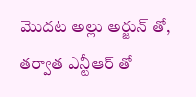మొదట అల్లు అర్జున్ తో, తర్వాత ఎన్టీఆర్ తో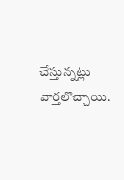చేస్తున్నట్లు వార్తలొచ్చాయి.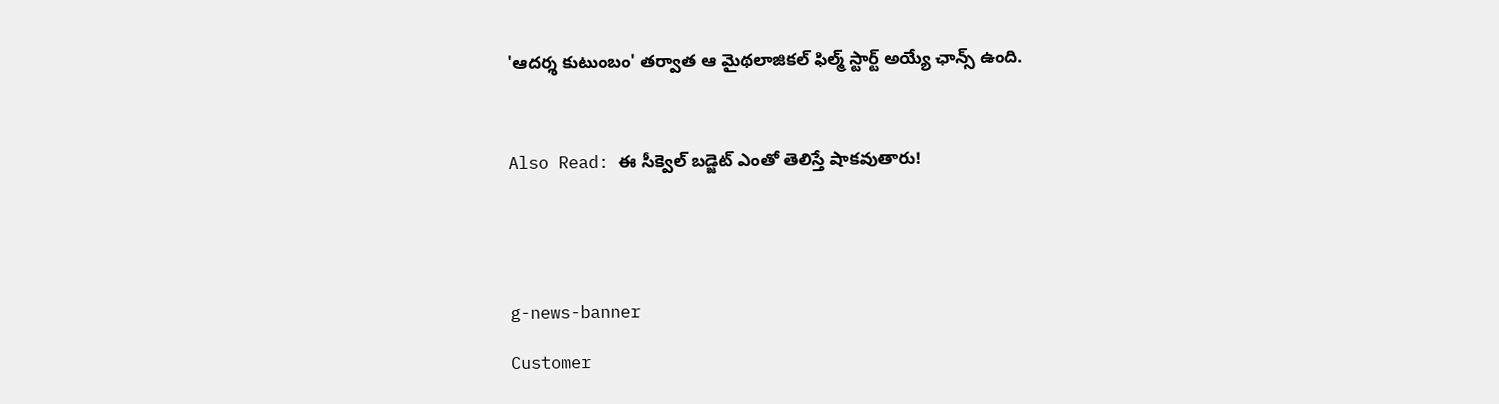'ఆదర్శ కుటుంబం' తర్వాత ఆ మైథలాజికల్ ఫిల్మ్ స్టార్ట్ అయ్యే ఛాన్స్ ఉంది.



Also Read: ఈ సీక్వెల్ బడ్జెట్ ఎంతో తెలిస్తే షాకవుతారు!





g-news-banner

Customer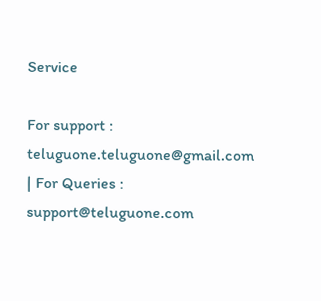Service

For support : teluguone.teluguone@gmail.com | For Queries : support@teluguone.com